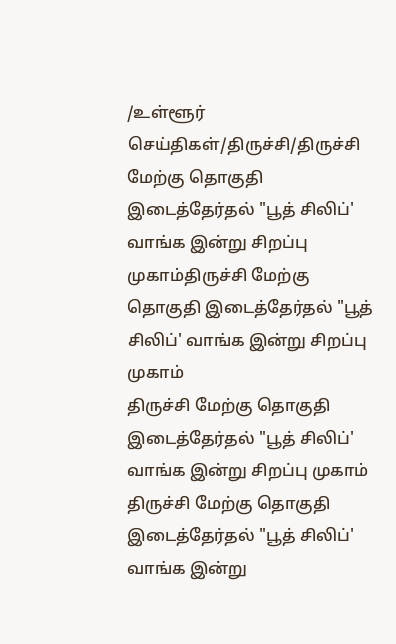/உள்ளூர் செய்திகள்/திருச்சி/திருச்சி மேற்கு தொகுதி இடைத்தேர்தல் "பூத் சிலிப்' வாங்க இன்று சிறப்பு முகாம்திருச்சி மேற்கு தொகுதி இடைத்தேர்தல் "பூத் சிலிப்' வாங்க இன்று சிறப்பு முகாம்
திருச்சி மேற்கு தொகுதி இடைத்தேர்தல் "பூத் சிலிப்' வாங்க இன்று சிறப்பு முகாம்
திருச்சி மேற்கு தொகுதி இடைத்தேர்தல் "பூத் சிலிப்' வாங்க இன்று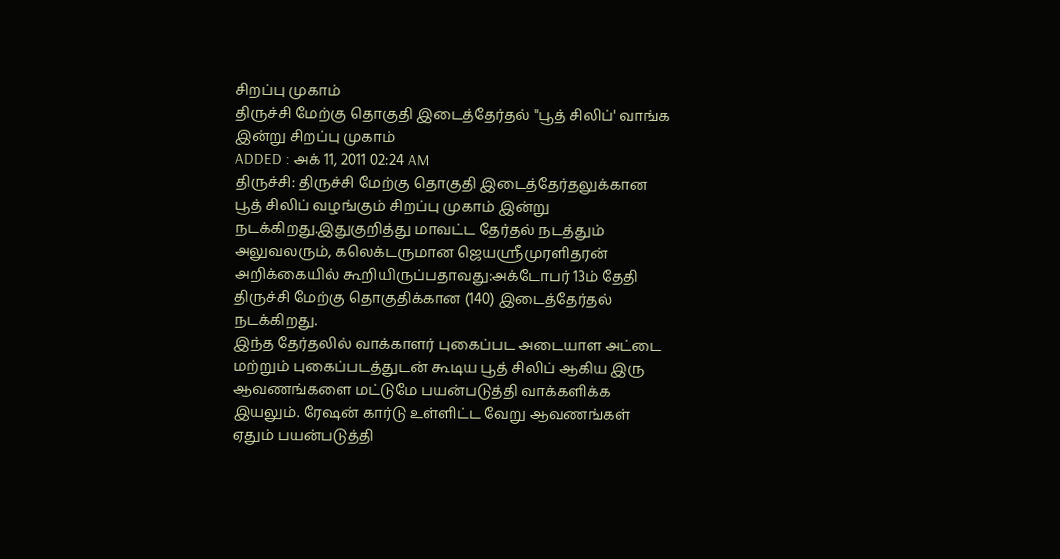சிறப்பு முகாம்
திருச்சி மேற்கு தொகுதி இடைத்தேர்தல் "பூத் சிலிப்' வாங்க இன்று சிறப்பு முகாம்
ADDED : அக் 11, 2011 02:24 AM
திருச்சி: திருச்சி மேற்கு தொகுதி இடைத்தேர்தலுக்கான பூத் சிலிப் வழங்கும் சிறப்பு முகாம் இன்று நடக்கிறது.இதுகுறித்து மாவட்ட தேர்தல் நடத்தும் அலுவலரும், கலெக்டருமான ஜெயஸ்ரீமுரளிதரன் அறிக்கையில் கூறியிருப்பதாவது:அக்டோபர் 13ம் தேதி திருச்சி மேற்கு தொகுதிக்கான (140) இடைத்தேர்தல் நடக்கிறது.
இந்த தேர்தலில் வாக்காளர் புகைப்பட அடையாள அட்டை மற்றும் புகைப்படத்துடன் கூடிய பூத் சிலிப் ஆகிய இரு ஆவணங்களை மட்டுமே பயன்படுத்தி வாக்களிக்க இயலும். ரேஷன் கார்டு உள்ளிட்ட வேறு ஆவணங்கள் ஏதும் பயன்படுத்தி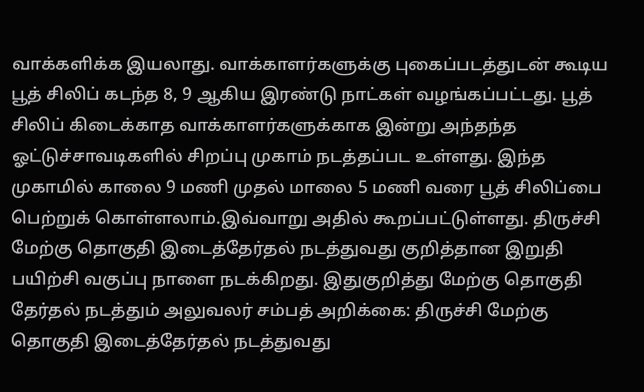வாக்களிக்க இயலாது. வாக்காளர்களுக்கு புகைப்படத்துடன் கூடிய பூத் சிலிப் கடந்த 8, 9 ஆகிய இரண்டு நாட்கள் வழங்கப்பட்டது. பூத் சிலிப் கிடைக்காத வாக்காளர்களுக்காக இன்று அந்தந்த ஓட்டுச்சாவடிகளில் சிறப்பு முகாம் நடத்தப்பட உள்ளது. இந்த முகாமில் காலை 9 மணி முதல் மாலை 5 மணி வரை பூத் சிலிப்பை பெற்றுக் கொள்ளலாம்.இவ்வாறு அதில் கூறப்பட்டுள்ளது. திருச்சி மேற்கு தொகுதி இடைத்தேர்தல் நடத்துவது குறித்தான இறுதி பயிற்சி வகுப்பு நாளை நடக்கிறது. இதுகுறித்து மேற்கு தொகுதி தேர்தல் நடத்தும் அலுவலர் சம்பத் அறிக்கை: திருச்சி மேற்கு தொகுதி இடைத்தேர்தல் நடத்துவது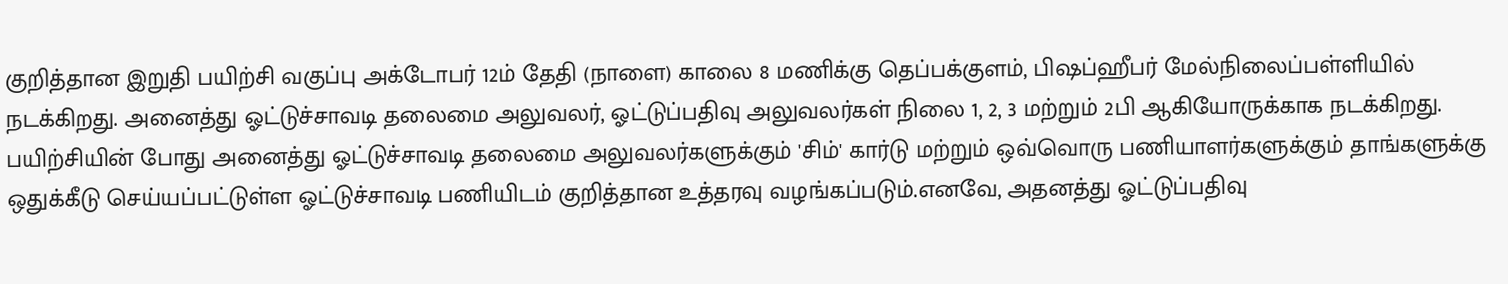குறித்தான இறுதி பயிற்சி வகுப்பு அக்டோபர் 12ம் தேதி (நாளை) காலை 8 மணிக்கு தெப்பக்குளம், பிஷப்ஹீபர் மேல்நிலைப்பள்ளியில் நடக்கிறது. அனைத்து ஓட்டுச்சாவடி தலைமை அலுவலர், ஓட்டுப்பதிவு அலுவலர்கள் நிலை 1, 2, 3 மற்றும் 2பி ஆகியோருக்காக நடக்கிறது. பயிற்சியின் போது அனைத்து ஓட்டுச்சாவடி தலைமை அலுவலர்களுக்கும் 'சிம்' கார்டு மற்றும் ஒவ்வொரு பணியாளர்களுக்கும் தாங்களுக்கு ஒதுக்கீடு செய்யப்பட்டுள்ள ஓட்டுச்சாவடி பணியிடம் குறித்தான உத்தரவு வழங்கப்படும்.எனவே, அதனத்து ஓட்டுப்பதிவு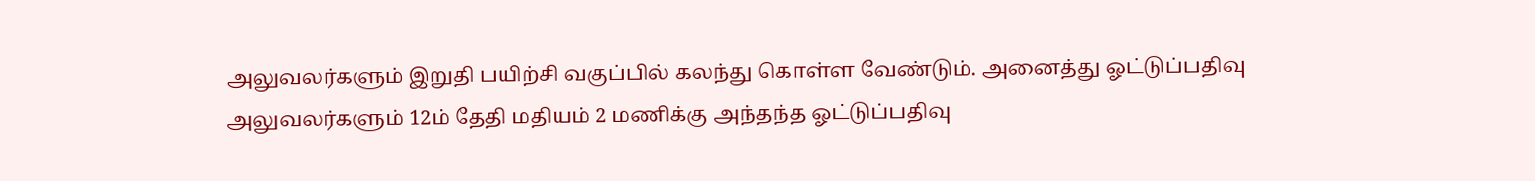அலுவலர்களும் இறுதி பயிற்சி வகுப்பில் கலந்து கொள்ள வேண்டும். அனைத்து ஓட்டுப்பதிவு அலுவலர்களும் 12ம் தேதி மதியம் 2 மணிக்கு அந்தந்த ஓட்டுப்பதிவு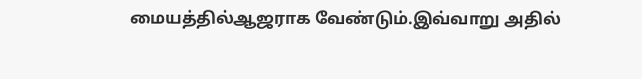மையத்தில்ஆஜராக வேண்டும்.இவ்வாறு அதில்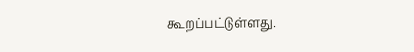கூறப்பட்டுள்ளது.